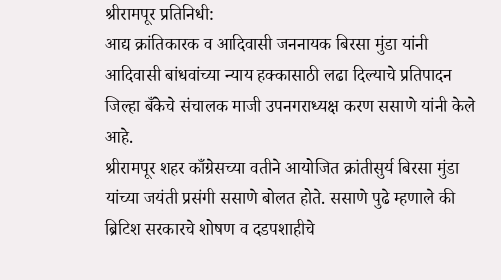श्रीरामपूर प्रतिनिधी:
आद्य क्रांतिकारक व आदिवासी जननायक बिरसा मुंडा यांनी आदिवासी बांधवांच्या न्याय हक्कासाठी लढा दिल्याचे प्रतिपादन जिल्हा बँकेचे संचालक माजी उपनगराध्यक्ष करण ससाणे यांनी केले आहे.
श्रीरामपूर शहर काँग्रेसच्या वतीने आयोजित क्रांतीसुर्य बिरसा मुंडा यांच्या जयंती प्रसंगी ससाणे बोलत होते. ससाणे पुढे म्हणाले की ब्रिटिश सरकारचे शोषण व दडपशाहीचे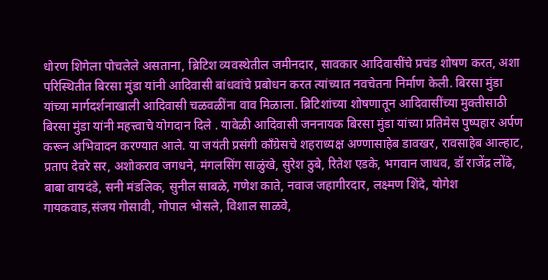धोरण शिगेला पोचलेले असताना, ब्रिटिश व्यवस्थेतील जमीनदार, सावकार आदिवासींचे प्रचंड शोषण करत, अशा परिस्थितीत बिरसा मुंडा यांनी आदिवासी बांधवांचे प्रबोधन करत त्यांच्यात नवचेतना निर्माण केली. बिरसा मुंडा यांच्या मार्गदर्शनाखाली आदिवासी चळवळींना वाव मिळाला. ब्रिटिशांच्या शोषणातून आदिवासींच्या मुक्तीसाठी बिरसा मुंडा यांनी महत्त्वाचे योगदान दिले . यावेळी आदिवासी जननायक बिरसा मुंडा यांच्या प्रतिमेस पुष्पहार अर्पण करून अभिवादन करण्यात आले. या जयंती प्रसंगी काँग्रेसचे शहराध्यक्ष अण्णासाहेब डावखर, रावसाहेब आल्हाट, प्रताप देवरे सर, अशोकराव जगधने, मंगलसिंग साळुंखे, सुरेश ठुबे, रितेश एडके, भगवान जाधव, डॉ राजेंद्र लोंढे, बाबा वायदंडे, सनी मंडलिक, सुनील साबळे, गणेश काते, नवाज जहागीरदार, लक्ष्मण शिंदे, योगेश गायकवाड,संजय गोसावी, गोपाल भोसले, विशाल साळवे,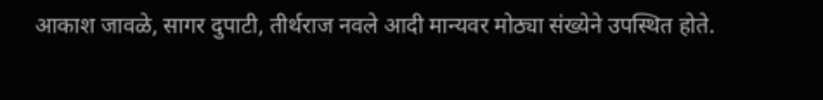आकाश जावळे, सागर दुपाटी, तीर्थराज नवले आदी मान्यवर मोठ्या संख्येने उपस्थित होते.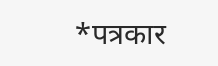*पत्रकार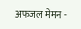अफजल मेमन -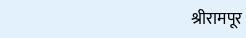श्रीरामपूर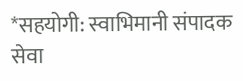*सहयोगी: स्वाभिमानी संपादक सेवा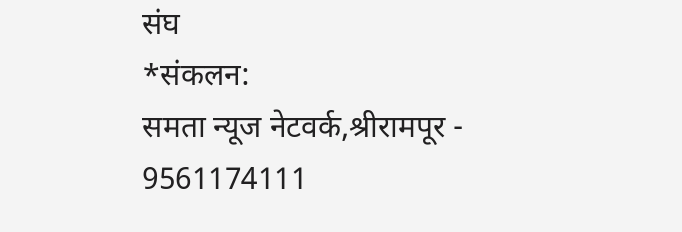संघ
*संकलन:
समता न्यूज नेटवर्क,श्रीरामपूर - 9561174111